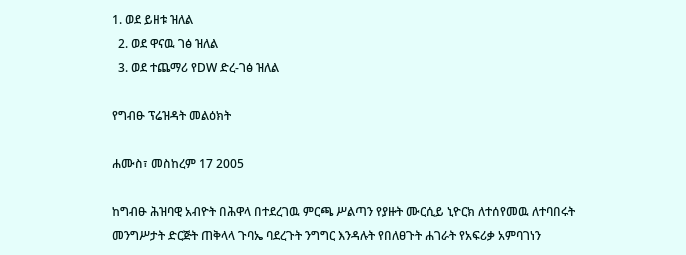1. ወደ ይዘቱ ዝለል
  2. ወደ ዋናዉ ገፅ ዝለል
  3. ወደ ተጨማሪ የDW ድረ-ገፅ ዝለል

የግብፁ ፕሬዝዳት መልዕክት

ሐሙስ፣ መስከረም 17 2005

ከግብፁ ሕዝባዊ አብዮት በሕዋላ በተደረገዉ ምርጫ ሥልጣን የያዙት ሙርሲይ ኒዮርክ ለተሰየመዉ ለተባበሩት መንግሥታት ድርጅት ጠቅላላ ጉባኤ ባደረጉት ንግግር እንዳሉት የበለፀጉት ሐገራት የአፍሪቃ አምባገነን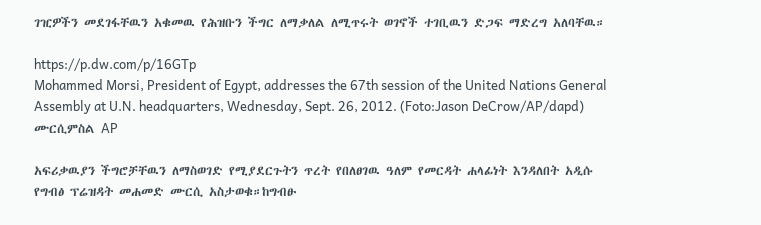ገዢዎችን መደገፋቸዉን አቁመዉ የሕዝቡን ችግር ለማቃለል ለሚጥሩት ወገኖች ተገቢዉን ድጋፍ ማድረግ አለባቸዉ።

https://p.dw.com/p/16GTp
Mohammed Morsi, President of Egypt, addresses the 67th session of the United Nations General Assembly at U.N. headquarters, Wednesday, Sept. 26, 2012. (Foto:Jason DeCrow/AP/dapd)
ሙርሲምስል AP

አፍሪቃዉያን ችግሮቻቸዉን ለማስወገድ የሚያደርጉትን ጥረት የበለፀገዉ ዓለም የመርዳት ሐላፊነት እንዳለበት አዲሱ የግብፅ ፕሬዝዳት መሐመድ ሙርሲ አስታወቁ።ከግብፁ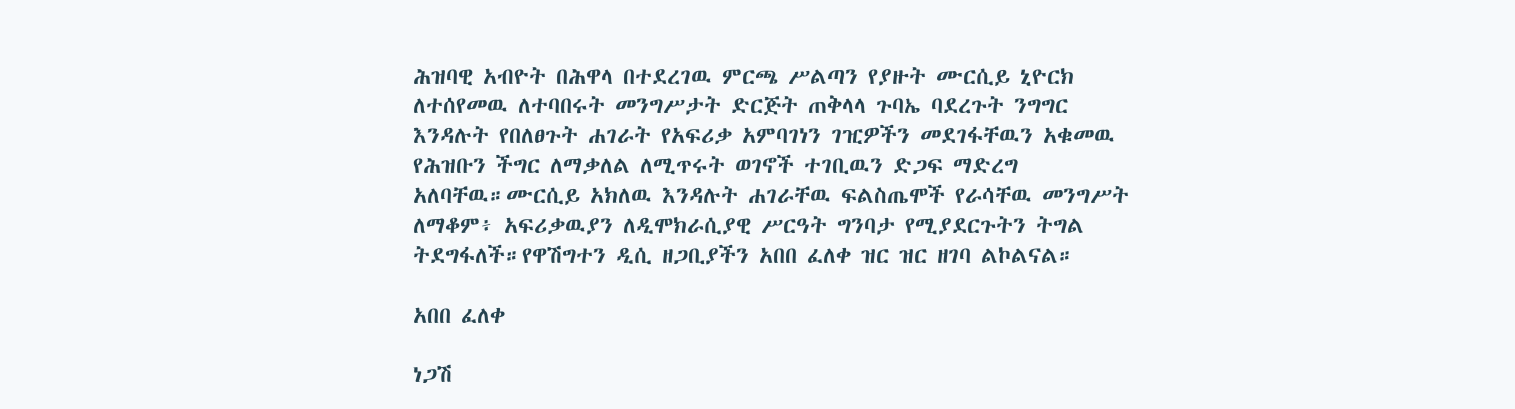ሕዝባዊ አብዮት በሕዋላ በተደረገዉ ምርጫ ሥልጣን የያዙት ሙርሲይ ኒዮርክ ለተሰየመዉ ለተባበሩት መንግሥታት ድርጅት ጠቅላላ ጉባኤ ባደረጉት ንግግር እንዳሉት የበለፀጉት ሐገራት የአፍሪቃ አምባገነን ገዢዎችን መደገፋቸዉን አቁመዉ የሕዝቡን ችግር ለማቃለል ለሚጥሩት ወገኖች ተገቢዉን ድጋፍ ማድረግ አለባቸዉ።ሙርሲይ አክለዉ እንዳሉት ሐገራቸዉ ፍልስጤሞች የራሳቸዉ መንግሥት ለማቆም፥ አፍሪቃዉያን ለዲሞክራሲያዊ ሥርዓት ግንባታ የሚያደርጉትን ትግል ትደግፋለች።የዋሽግተን ዲሲ ዘጋቢያችን አበበ ፈለቀ ዝር ዝር ዘገባ ልኮልናል።

አበበ ፈለቀ

ነጋሽ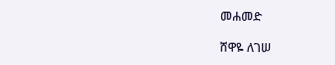መሐመድ

ሸዋዬ ለገሠ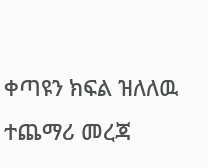ቀጣዩን ክፍል ዝለለዉ ተጨማሪ መረጃ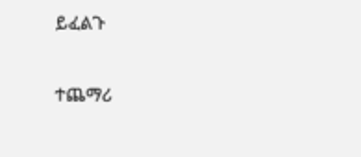ይፈልጉ

ተጨማሪ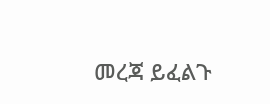መረጃ ይፈልጉ